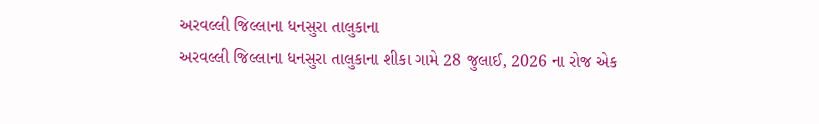અરવલ્લી જિલ્લાના ધનસુરા તાલુકાના
અરવલ્લી જિલ્લાના ધનસુરા તાલુકાના શીકા ગામે 28 જુલાઈ, 2026 ના રોજ એક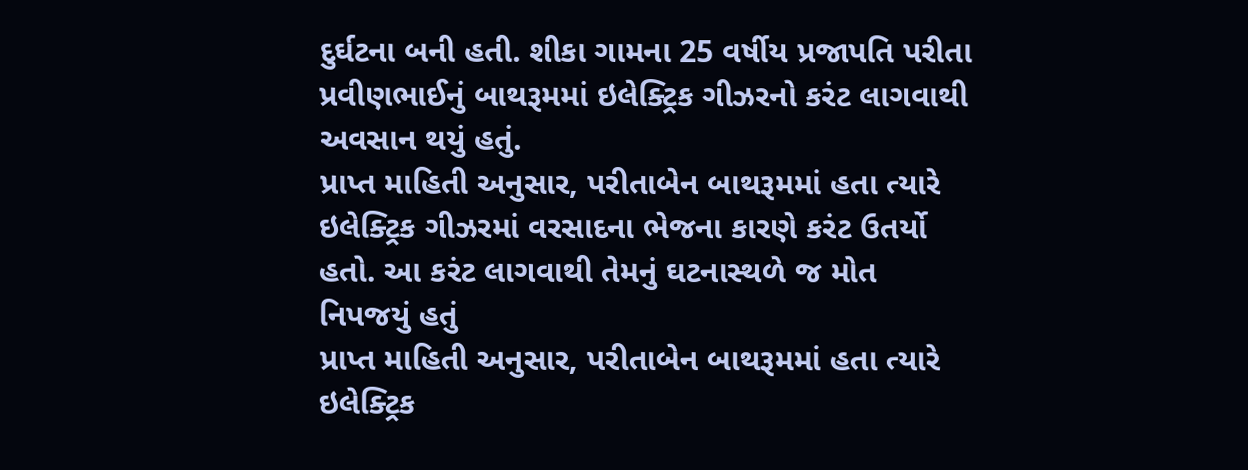દુર્ઘટના બની હતી. શીકા ગામના 25 વર્ષીય પ્રજાપતિ પરીતા પ્રવીણભાઈનું બાથરૂમમાં ઇલેક્ટ્રિક ગીઝરનો કરંટ લાગવાથી અવસાન થયું હતું.
પ્રાપ્ત માહિતી અનુસાર, પરીતાબેન બાથરૂમમાં હતા ત્યારે ઇલેક્ટ્રિક ગીઝરમાં વરસાદના ભેજના કારણે કરંટ ઉતર્યો હતો. આ કરંટ લાગવાથી તેમનું ઘટનાસ્થળે જ મોત નિપજયું હતું
પ્રાપ્ત માહિતી અનુસાર, પરીતાબેન બાથરૂમમાં હતા ત્યારે ઇલેક્ટ્રિક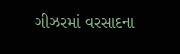ગીઝરમાં વરસાદના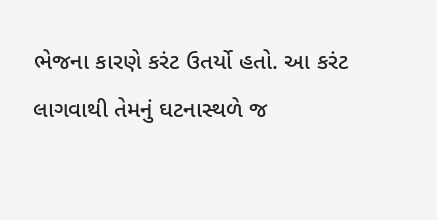ભેજના કારણે કરંટ ઉતર્યો હતો. આ કરંટ લાગવાથી તેમનું ઘટનાસ્થળે જ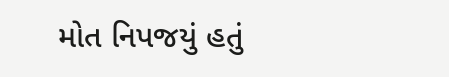મોત નિપજયું હતું